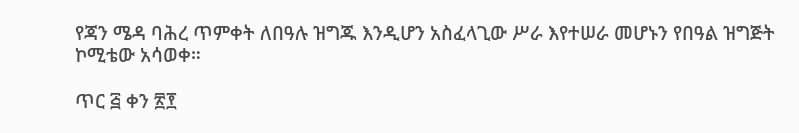የጃን ሜዳ ባሕረ ጥምቀት ለበዓሉ ዝግጁ እንዲሆን አስፈላጊው ሥራ እየተሠራ መሆኑን የበዓል ዝግጅት ኮሚቴው አሳወቀ።

ጥር ፭ ቀን ፳፻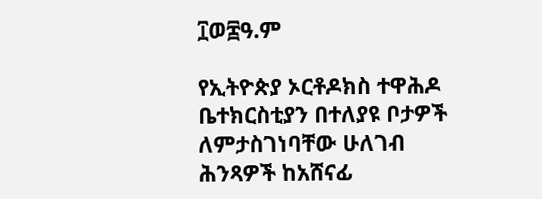፲ወ፰ዓ.ም

የኢትዮጵያ ኦርቶዶክስ ተዋሕዶ ቤተክርስቲያን በተለያዩ ቦታዎች ለምታስገነባቸው ሁለገብ ሕንጻዎች ከአሸናፊ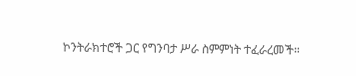ኮንትራክተሮች ጋር የግንባታ ሥራ ስምምነት ተፈራረመች።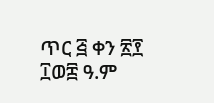ጥር ፭ ቀን ፳፻ ፲ወ፰ ዓ.ም